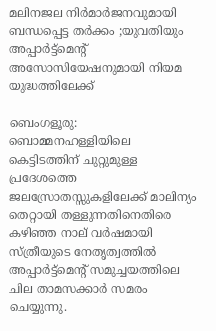മലിനജല നിർമാർജനവുമായി ബന്ധപ്പെട്ട തർക്കം ;യുവതിയും അപ്പാർട്ട്‌മെന്റ് അസോസിയേഷനുമായി നിയമ യുദ്ധത്തിലേക്ക്

ബെംഗളൂരു: ബൊമ്മനഹള്ളിയിലെ കെട്ടിടത്തിന് ചുറ്റുമുള്ള പ്രദേശത്തെ ജലസ്രോതസ്സുകളിലേക്ക് മാലിന്യം തെറ്റായി തള്ളുന്നതിനെതിരെ കഴിഞ്ഞ നാല് വർഷമായി സ്ത്രീയുടെ നേതൃത്വത്തിൽ അപ്പാർട്ട്മെന്റ് സമുച്ചയത്തിലെ ചില താമസക്കാർ സമരം ചെയ്യുന്നു.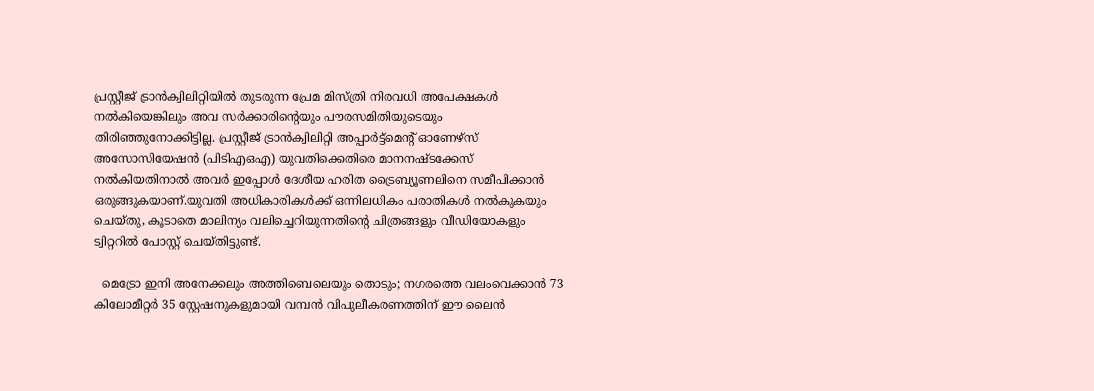പ്രസ്റ്റീജ് ട്രാൻക്വിലിറ്റിയിൽ തുടരുന്ന പ്രേമ മിസ്ത്രി നിരവധി അപേക്ഷകൾ നൽകിയെങ്കിലും അവ സർക്കാരിന്റെയും പൗരസമിതിയുടെയും തിരിഞ്ഞുനോക്കിട്ടില്ല. പ്രസ്റ്റീജ് ട്രാൻക്വിലിറ്റി അപ്പാർട്ട്‌മെന്റ് ഓണേഴ്‌സ് അസോസിയേഷൻ (പിടിഎഒഎ) യുവതിക്കെതിരെ മാനനഷ്ടക്കേസ് നൽകിയതിനാൽ അവർ ഇപ്പോൾ ദേശീയ ഹരിത ട്രൈബ്യൂണലിനെ സമീപിക്കാൻ ഒരുങ്ങുകയാണ്.യുവതി അധികാരികൾക്ക് ഒന്നിലധികം പരാതികൾ നൽകുകയും ചെയ്തു, കൂടാതെ മാലിന്യം വലിച്ചെറിയുന്നതിന്റെ ചിത്രങ്ങളും വീഡിയോകളും ട്വിറ്ററിൽ പോസ്റ്റ് ചെയ്തിട്ടുണ്ട്.

  മെട്രോ ഇനി അനേക്കലും അത്തിബെലെയും തൊടും; നഗരത്തെ വലംവെക്കാൻ 73 കിലോമീറ്റർ 35 സ്റ്റേഷനുകളുമായി വമ്പൻ വിപുലീകരണത്തിന് ഈ ലൈൻ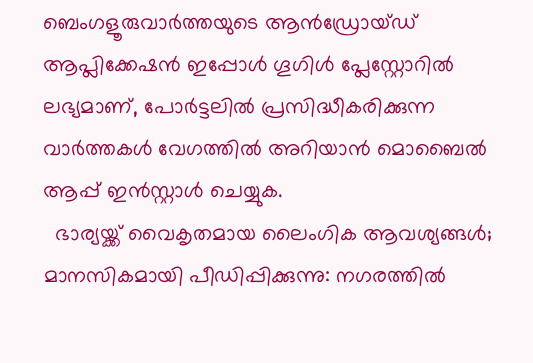ബെംഗളൂരുവാർത്തയുടെ ആൻഡ്രോയ്ഡ് ആപ്ലിക്കേഷൻ ഇപ്പോൾ ഗൂഗിൾ പ്ലേസ്റ്റോറിൽ ലഭ്യമാണ്, പോർട്ടലിൽ പ്രസിദ്ധീകരിക്കുന്ന വാർത്തകൾ വേഗത്തിൽ അറിയാൻ മൊബൈൽ ആപ്പ് ഇൻസ്റ്റാൾ ചെയ്യുക.
  ഭാര്യയ്ക്ക് വൈകൃതമായ ലൈംഗിക ആവശ്യങ്ങൾ; മാനസികമായി പീഡിപ്പിക്കുന്നു: നഗരത്തിൽ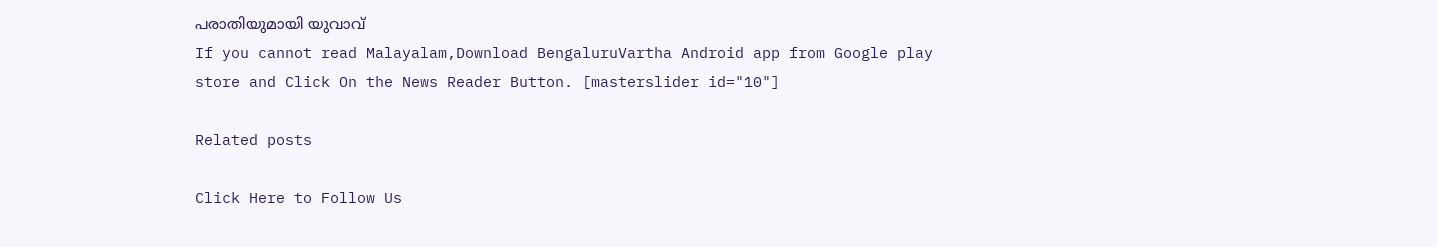പരാതിയുമായി യുവാവ്
If you cannot read Malayalam,Download BengaluruVartha Android app from Google play store and Click On the News Reader Button. [masterslider id="10"]

Related posts

Click Here to Follow Us